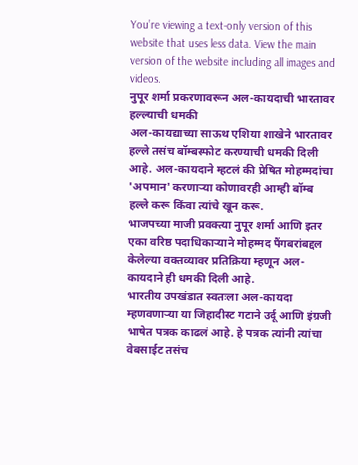You’re viewing a text-only version of this website that uses less data. View the main version of the website including all images and videos.
नुपूर शर्मा प्रकरणावरून अल-कायदाची भारतावर हल्ल्याची धमकी
अल-कायद्याच्या साऊथ एशिया शाखेने भारतावर हल्ले तसंच बॉम्बस्फोट करण्याची धमकी दिली आहे. अल-कायदाने म्हटलं की प्रेषित मोहम्मदांचा 'अपमान' करणाऱ्या कोणावरही आम्ही बॉम्ब हल्ले करू किंवा त्यांचे खून करू.
भाजपच्या माजी प्रवक्त्या नुपूर शर्मा आणि इतर एका वरिष्ठ पदाधिकाऱ्याने मोहम्मद पैंगबरांबद्दल केलेल्या वक्तव्यावर प्रतिक्रिया म्हणून अल-कायदाने ही धमकी दिली आहे.
भारतीय उपखंडात स्वतःला अल-कायदा म्हणवणाऱ्या या जिहादीस्ट गटाने उर्दू आणि इंग्रजी भाषेत पत्रक काढलं आहे. हे पत्रक त्यांनी त्यांचा वेबसाईट तसंच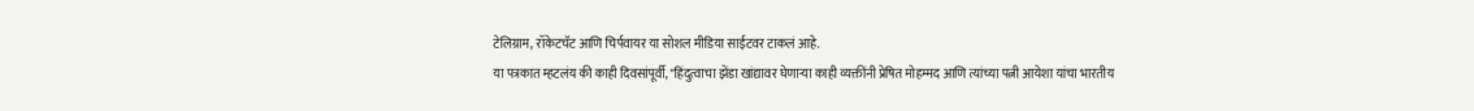टेलिग्राम, रॉकेटचॅट आणि चिर्पवायर या सोशल मीडिया साईटवर टाकलं आहे.
या पत्रकात म्हटलंय की काही दिवसांपूर्वी, "हिंदुत्वाचा झेंडा खांद्यावर घेणाऱ्या काही व्यक्तींनी प्रेषित मोहम्मद आणि त्यांच्या पत्नी आयेशा यांचा भारतीय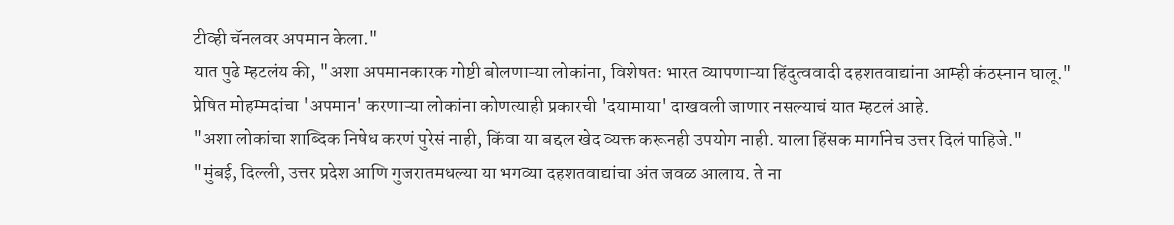टीव्ही चॅनलवर अपमान केला."
यात पुढे म्हटलंय की, "अशा अपमानकारक गोष्टी बोलणाऱ्या लोकांना, विशेषतः भारत व्यापणाऱ्या हिंदुत्ववादी दहशतवाद्यांना आम्ही कंठस्नान घालू."
प्रेषित मोहम्मदांचा 'अपमान' करणाऱ्या लोकांना कोणत्याही प्रकारची 'दयामाया' दाखवली जाणार नसल्याचं यात म्हटलं आहे.
"अशा लोकांचा शाब्दिक निषेध करणं पुरेसं नाही, किंवा या बद्दल खेद व्यक्त करूनही उपयोग नाही. याला हिंसक मार्गानेच उत्तर दिलं पाहिजे."
"मुंबई, दिल्ली, उत्तर प्रदेश आणि गुजरातमधल्या या भगव्या दहशतवाद्यांचा अंत जवळ आलाय. ते ना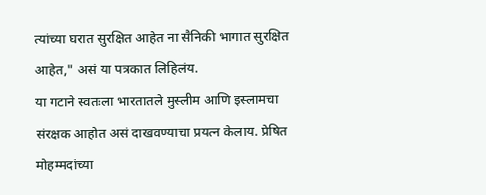त्यांच्या घरात सुरक्षित आहेत ना सैनिकी भागात सुरक्षित आहेत," असं या पत्रकात लिहिलंय.
या गटाने स्वतःला भारतातले मुस्लीम आणि इस्लामचा संरक्षक आहोत असं दाखवण्याचा प्रयत्न केलाय. प्रेषित मोहम्मदांच्या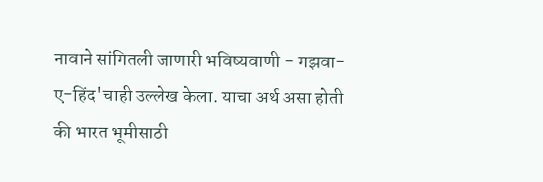नावाने सांगितली जाणारी भविष्यवाणी - गझवा-ए-हिंद'चाही उल्लेख केला. याचा अर्थ असा होती की भारत भूमीसाठी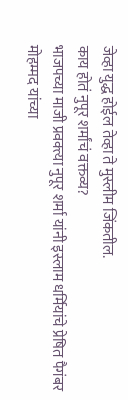जेव्हा युद्ध होईल तेव्हा ते मुस्लीम जिंकतील.
काय होतं नुपूर शर्मांचं वक्तव्य?
भाजपच्या माजी प्रवक्त्या नुपूर शर्मा यांनी इस्लाम धर्मियांचे प्रेषित पैगंबर मोहम्मद यांच्या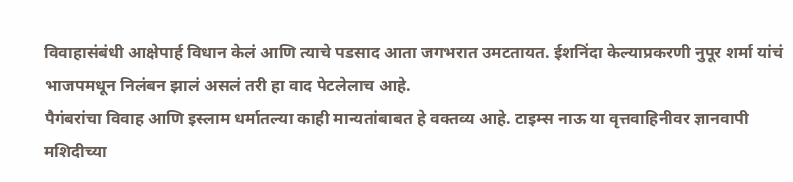विवाहासंबंधी आक्षेपार्ह विधान केलं आणि त्याचे पडसाद आता जगभरात उमटतायत. ईशनिंदा केल्याप्रकरणी नुपूर शर्मा यांचं भाजपमधून निलंबन झालं असलं तरी हा वाद पेटलेलाच आहे.
पैगंबरांचा विवाह आणि इस्लाम धर्मातल्या काही मान्यतांबाबत हे वक्तव्य आहे. टाइम्स नाऊ या वृत्तवाहिनीवर ज्ञानवापी मशिदीच्या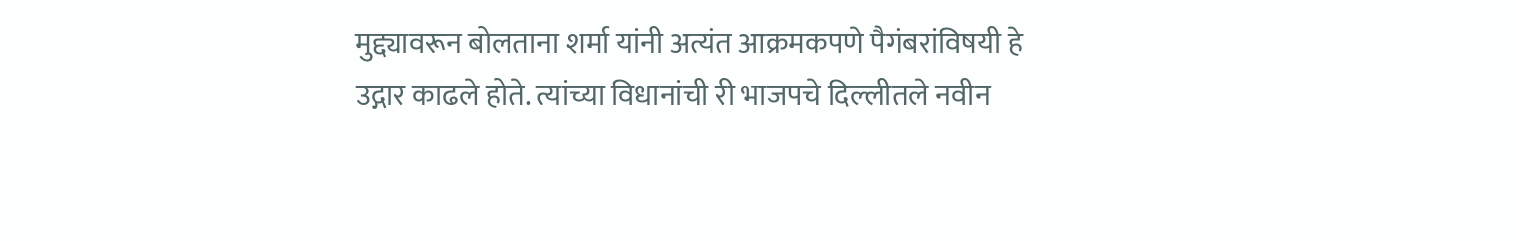मुद्द्यावरून बोलताना शर्मा यांनी अत्यंत आक्रमकपणे पैगंबरांविषयी हे उद्गार काढले होते. त्यांच्या विधानांची री भाजपचे दिल्लीतले नवीन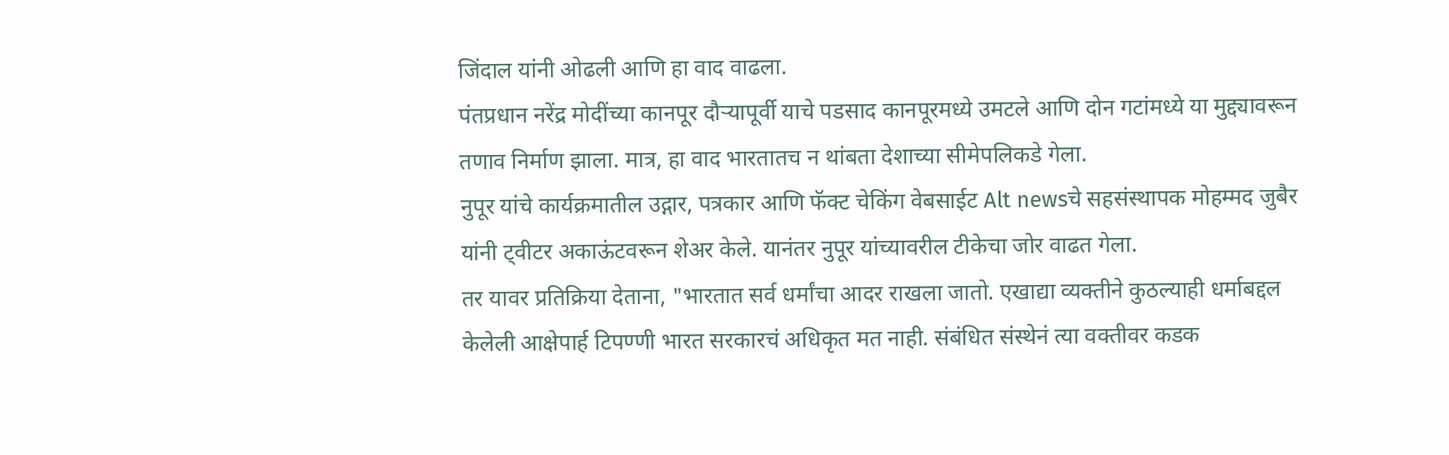जिंदाल यांनी ओढली आणि हा वाद वाढला.
पंतप्रधान नरेंद्र मोदींच्या कानपूर दौऱ्यापूर्वी याचे पडसाद कानपूरमध्ये उमटले आणि दोन गटांमध्ये या मुद्द्यावरून तणाव निर्माण झाला. मात्र, हा वाद भारतातच न थांबता देशाच्या सीमेपलिकडे गेला.
नुपूर यांचे कार्यक्रमातील उद्गार, पत्रकार आणि फॅक्ट चेकिंग वेबसाईट Alt newsचे सहसंस्थापक मोहम्मद जुबैर यांनी ट्वीटर अकाऊंटवरून शेअर केले. यानंतर नुपूर यांच्यावरील टीकेचा जोर वाढत गेला.
तर यावर प्रतिक्रिया देताना, "भारतात सर्व धर्मांचा आदर राखला जातो. एखाद्या व्यक्तीने कुठल्याही धर्माबद्दल केलेली आक्षेपार्ह टिपण्णी भारत सरकारचं अधिकृत मत नाही. संबंधित संस्थेनं त्या वक्तीवर कडक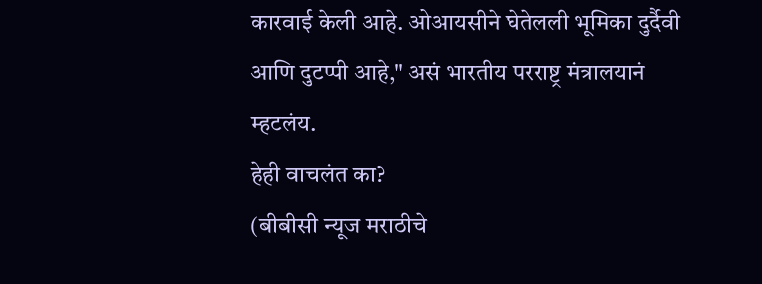कारवाई केली आहे. ओआयसीने घेतेलली भूमिका दुर्दैवी आणि दुटप्पी आहे," असं भारतीय परराष्ट्र मंत्रालयानं म्हटलंय.
हेही वाचलंत का?
(बीबीसी न्यूज मराठीचे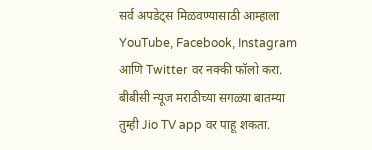सर्व अपडेट्स मिळवण्यासाठी आम्हाला YouTube, Facebook, Instagram आणि Twitter वर नक्की फॉलो करा.
बीबीसी न्यूज मराठीच्या सगळ्या बातम्या तुम्ही Jio TV app वर पाहू शकता.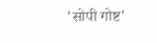'सोपी गोष्ट'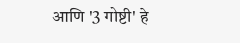आणि '3 गोष्टी' हे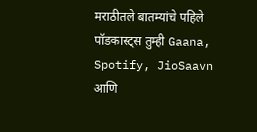मराठीतले बातम्यांचे पहिले पॉडकास्ट्स तुम्ही Gaana, Spotify, JioSaavn आणि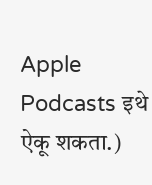Apple Podcasts इथे ऐकू शकता.)